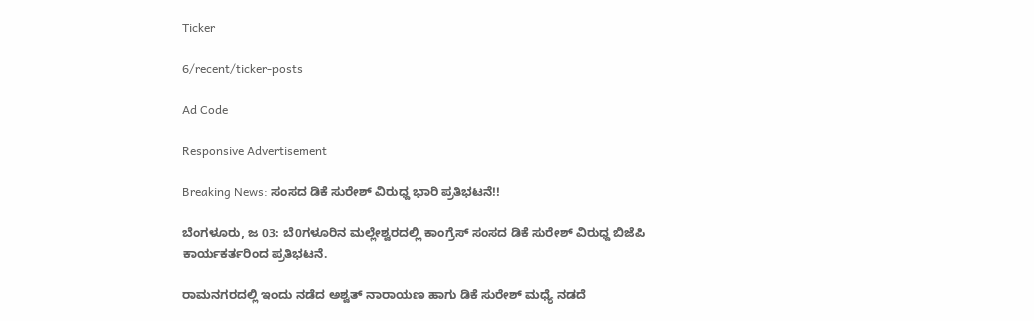Ticker

6/recent/ticker-posts

Ad Code

Responsive Advertisement

Breaking News: ಸಂಸದ ಡಿಕೆ ಸುರೇಶ್ ವಿರುಧ್ದ ಭಾರಿ ಪ್ರತಿಭಟನೆ!!

ಬೆಂಗಳೂರು, ಜ 03: ಬೆ0ಗಳೂರಿನ ಮಲ್ಲೇಶ್ವರದಲ್ಲಿ ಕಾಂಗ್ರೆಸ್ ಸಂಸದ ಡಿಕೆ ಸುರೇಶ್ ವಿರುಧ್ದ ಬಿಜೆಪಿ ಕಾರ್ಯಕರ್ತರಿಂದ ಪ್ರತಿಭಟನೆ.

ರಾಮನಗರದಲ್ಲಿ ಇಂದು ನಡೆದ ಅಶ್ವತ್ ನಾರಾಯಣ ಹಾಗು ಡಿಕೆ ಸುರೇಶ್ ಮಧ್ಯೆ ನಡದೆ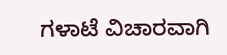ಗಳಾಟೆ ವಿಚಾರವಾಗಿ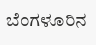ಬೆಂಗಳೂರಿನ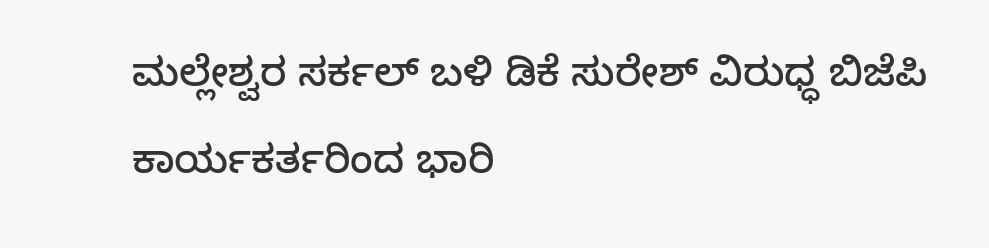ಮಲ್ಲೇಶ್ವರ ಸರ್ಕಲ್ ಬಳಿ ಡಿಕೆ ಸುರೇಶ್ ವಿರುಧ್ಧ ಬಿಜೆಪಿ ಕಾರ್ಯಕರ್ತರಿಂದ ಭಾರಿ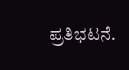ಪ್ರತಿಭಟನೆ.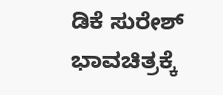ಡಿಕೆ ಸುರೇಶ್ ಭಾವಚಿತ್ರಕ್ಕೆ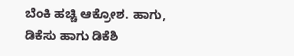ಬೆಂಕಿ ಹಚ್ಚಿ ಆಕ್ರೋಶ. ಹಾಗು, ಡಿಕೆಸು ಹಾಗು ಡಿಕೆಶಿ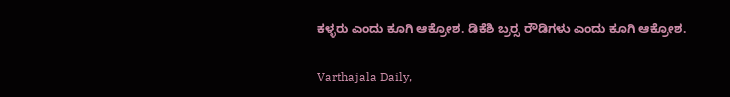ಕಳ್ಳರು ಎಂದು ಕೂಗಿ ಆಕ್ರೋಶ. ಡಿಕೆಶಿ ಬ್ರರ‍್ಸ ರೌಡಿಗಳು ಎಂದು ಕೂಗಿ ಆಕ್ರೋಶ.

Varthajala Daily,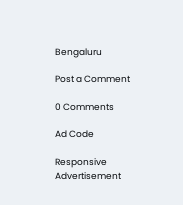Bengaluru

Post a Comment

0 Comments

Ad Code

Responsive Advertisement